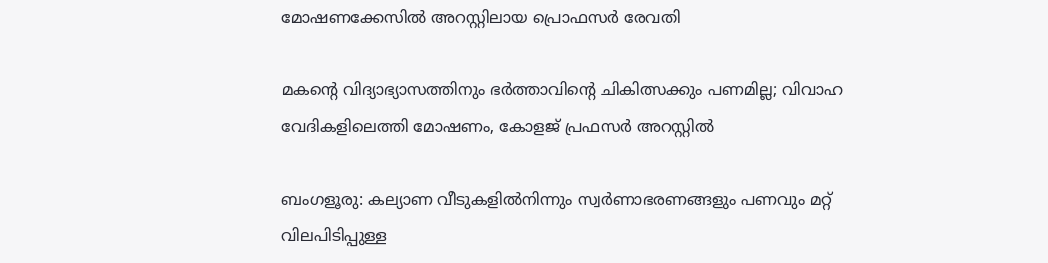മോഷണക്കേസിൽ അറസ്റ്റിലായ പ്രൊഫസർ രേവതി

മകന്റെ വിദ്യാഭ്യാസത്തിനും ഭർത്താവിന്റെ ചികിത്സക്കും പണമില്ല; വിവാഹ വേദികളിലെത്തി മോഷണം, കോളജ് പ്രഫസർ അറസ്റ്റിൽ

ബംഗളൂരു: കല്യാണ വീടുകളിൽനിന്നും സ്വർണാഭരണങ്ങളും പണവും മറ്റ് വിലപിടിപ്പുള്ള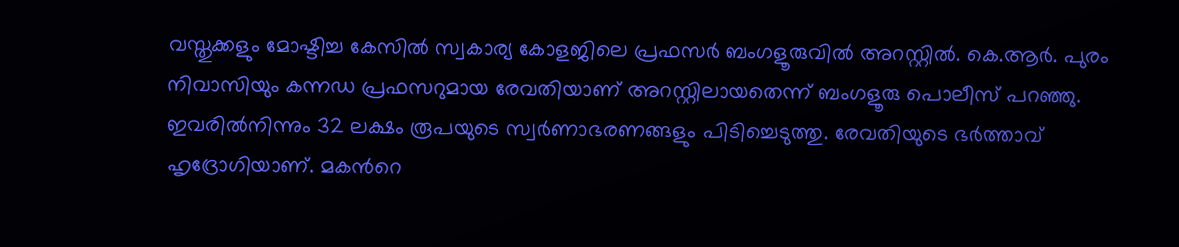വസ്തുക്കളും മോഷ്ടിച്ച കേസിൽ സ്വകാര്യ കോളജിലെ പ്രഫസർ ബംഗളൂരുവിൽ അറസ്റ്റിൽ. കെ.ആർ. പുരം നിവാസിയും കന്നഡ പ്രഫസറുമായ രേവതിയാണ് അറസ്റ്റിലായതെന്ന് ബംഗളൂരു പൊലീസ് പറഞ്ഞു. ഇവരിൽനിന്നും 32 ലക്ഷം രൂപയുടെ സ്വർണാഭരണങ്ങളും പിടിച്ചെടുത്തു. രേവതിയുടെ ഭർത്താവ് ഹൃദ്രോഗിയാണ്. മകന്‍റെ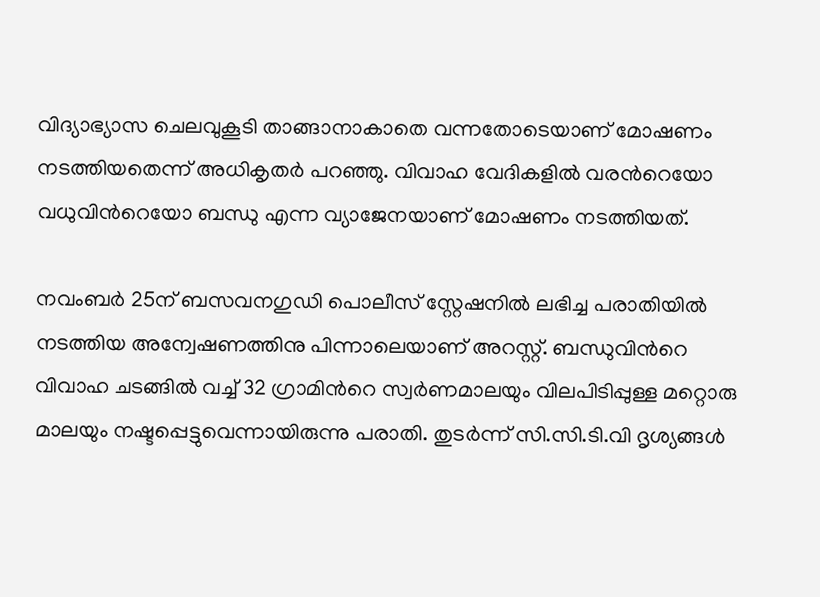വിദ്യാഭ്യാസ ചെലവുകൂടി താങ്ങാനാകാതെ വന്നതോടെയാണ് മോഷണം നടത്തിയതെന്ന് അധികൃതർ പറഞ്ഞു. വിവാഹ വേദികളിൽ വരന്‍റെയോ വധുവിന്‍റെയോ ബന്ധു എന്ന വ്യാജേനയാണ് മോഷണം നടത്തിയത്.

നവംബർ 25ന് ബസവനഗുഡി പൊലീസ് സ്റ്റേഷനിൽ ലഭിച്ച പരാതിയിൽ നടത്തിയ അന്വേഷണത്തിനു പിന്നാലെയാണ് അറസ്റ്റ്. ബന്ധുവിന്‍റെ വിവാഹ ചടങ്ങിൽ വച്ച് 32 ഗ്രാമിന്‍റെ സ്വർണമാലയും വിലപിടിപ്പുള്ള മറ്റൊരു മാലയും നഷ്ടപ്പെട്ടുവെന്നായിരുന്നു പരാതി. തുടർന്ന് സി.സി.ടി.വി ദൃശ്യങ്ങൾ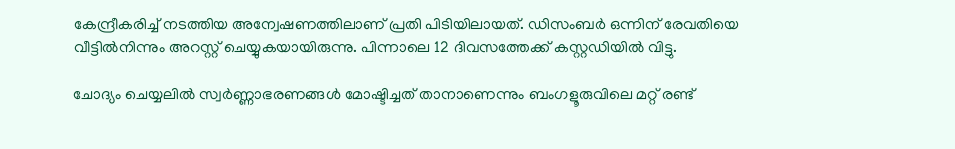കേന്ദ്രീകരിച്ച് നടത്തിയ അന്വേഷണത്തിലാണ് പ്രതി പിടിയിലായത്. ഡിസംബർ ഒന്നിന് രേവതിയെ വീട്ടിൽനിന്നും അറസ്റ്റ് ചെയ്യുകയായിരുന്നു. പിന്നാലെ 12 ദിവസത്തേക്ക് കസ്റ്റഡിയിൽ വിട്ടു.

ചോദ്യം ചെയ്യലിൽ സ്വർണ്ണാഭരണങ്ങൾ മോഷ്ടിച്ചത് താനാണെന്നും ബംഗളൂരുവിലെ മറ്റ് രണ്ട്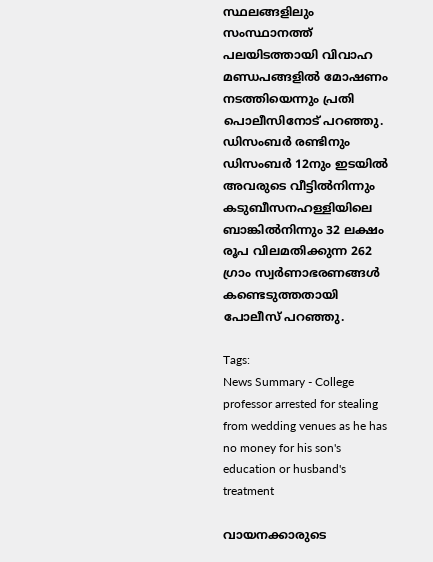സ്ഥലങ്ങളിലും സംസ്ഥാനത്ത് പലയിടത്തായി വിവാഹ മണ്ഡപങ്ങളിൽ മോഷണം നടത്തിയെന്നും പ്രതി പൊലീസിനോട് പറഞ്ഞു. ഡിസംബർ രണ്ടിനും ഡിസംബർ 12നും ഇടയിൽ അവരുടെ വീട്ടിൽനിന്നും കടുബീസനഹള്ളിയിലെ ബാങ്കിൽനിന്നും 32 ലക്ഷം രൂപ വിലമതിക്കുന്ന 262 ഗ്രാം സ്വർണാഭരണങ്ങൾ കണ്ടെടുത്തതായി പോലീസ് പറഞ്ഞു.

Tags:
News Summary - College professor arrested for stealing from wedding venues as he has no money for his son's education or husband's treatment

വായനക്കാരുടെ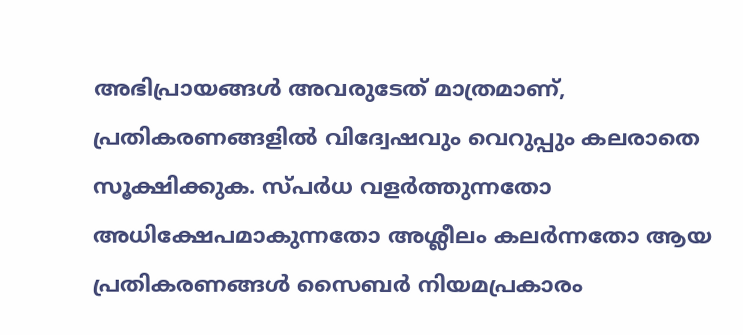അഭിപ്രായങ്ങള്‍ അവരുടേത് മാത്രമാണ്, പ്രതികരണങ്ങളിൽ വിദ്വേഷവും വെറുപ്പും കലരാതെ സൂക്ഷിക്കുക. സ്പർധ വളർത്തുന്നതോ അധിക്ഷേപമാകുന്നതോ അശ്ലീലം കലർന്നതോ ആയ പ്രതികരണങ്ങൾ സൈബർ നിയമപ്രകാരം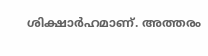ശിക്ഷാർഹമാണ്. അത്തരം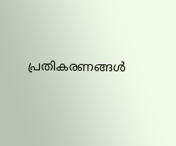പ്രതികരണങ്ങൾ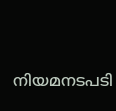നിയമനടപടി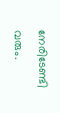നേരിടേണ്ടി വരും.